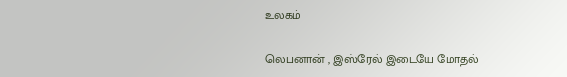உலகம்

லெபனான் , இஸ்ரேல் இடையே மோதல்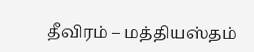தீவிரம் – மத்தியஸ்தம்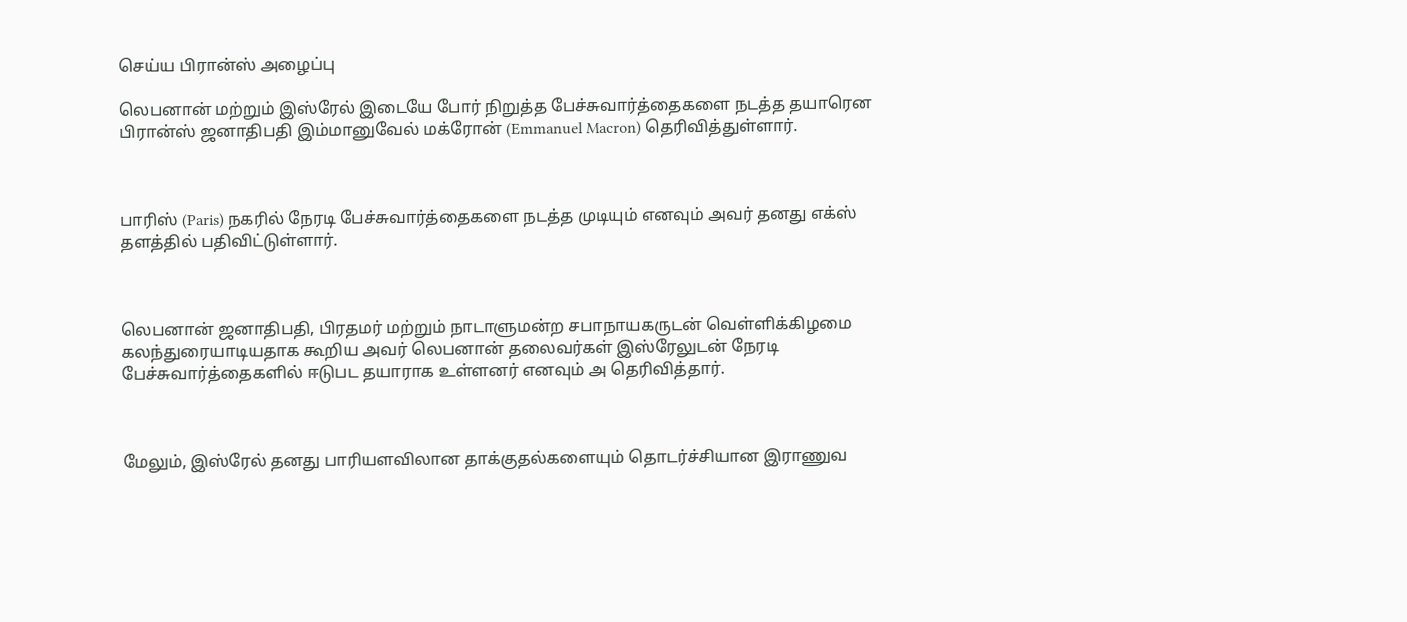செய்ய பிரான்ஸ் அழைப்பு

லெபனான் மற்றும் இஸ்ரேல் இடையே போர் நிறுத்த பேச்சுவார்த்தைகளை நடத்த தயாரென பிரான்ஸ் ஜனாதிபதி இம்மானுவேல் மக்ரோன் (Emmanuel Macron) தெரிவித்துள்ளார்.



பாரிஸ் (Paris) நகரில் நேரடி பேச்சுவார்த்தைகளை நடத்த முடியும் எனவும் அவர் தனது எக்ஸ் தளத்தில் பதிவிட்டுள்ளார்.



லெபனான் ஜனாதிபதி, பிரதமர் மற்றும் நாடாளுமன்ற சபாநாயகருடன் வெள்ளிக்கிழமை கலந்துரையாடியதாக கூறிய அவர் லெபனான் தலைவர்கள் இஸ்ரேலுடன் நேரடி பேச்சுவார்த்தைகளில் ஈடுபட தயாராக உள்ளனர் எனவும் அ தெரிவித்தார்.



மேலும், இஸ்ரேல் தனது பாரியளவிலான தாக்குதல்களையும் தொடர்ச்சியான இராணுவ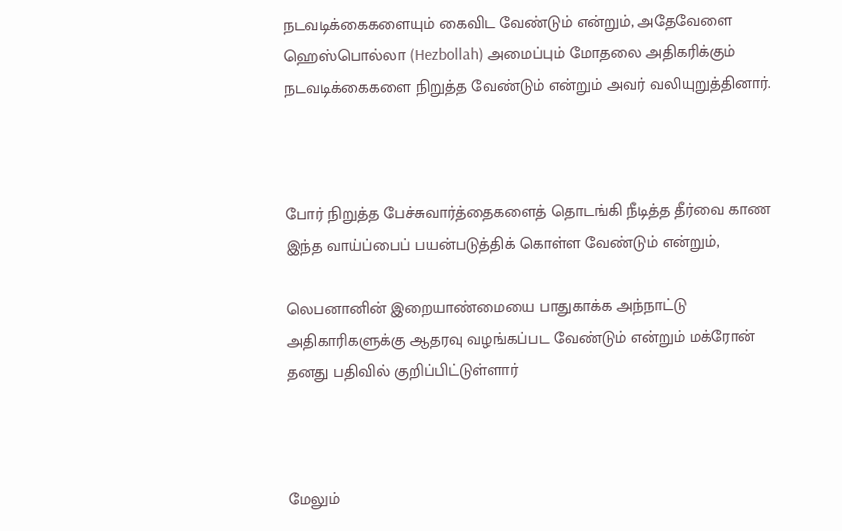நடவடிக்கைகளையும் கைவிட வேண்டும் என்றும், அதேவேளை ஹெஸ்பொல்லா (Hezbollah) அமைப்பும் மோதலை அதிகரிக்கும் நடவடிக்கைகளை நிறுத்த வேண்டும் என்றும் அவர் வலியுறுத்தினார்.



போர் நிறுத்த பேச்சுவார்த்தைகளைத் தொடங்கி நீடித்த தீர்வை காண இந்த வாய்ப்பைப் பயன்படுத்திக் கொள்ள வேண்டும் என்றும்,

லெபனானின் இறையாண்மையை பாதுகாக்க அந்நாட்டு அதிகாரிகளுக்கு ஆதரவு வழங்கப்பட வேண்டும் என்றும் மக்ரோன் தனது பதிவில் குறிப்பிட்டுள்ளார்



மேலும்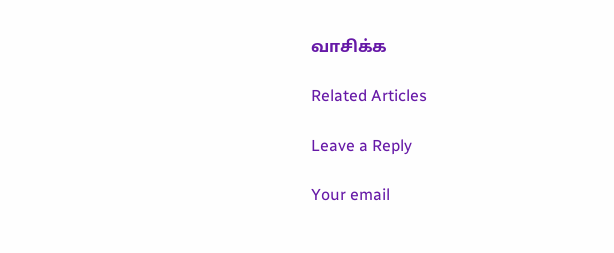வாசிக்க

Related Articles

Leave a Reply

Your email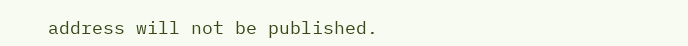address will not be published.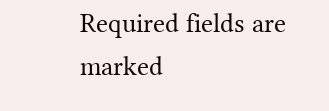Required fields are marked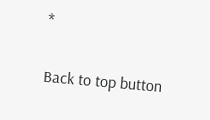*

Back to top button